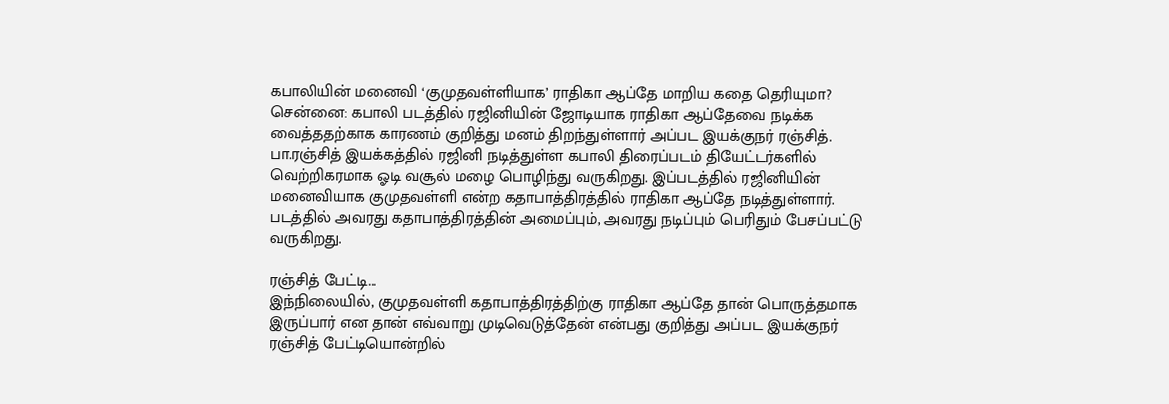கபாலியின் மனைவி ‘குமுதவள்ளியாக’ ராதிகா ஆப்தே மாறிய கதை தெரியுமா?
சென்னை: கபாலி படத்தில் ரஜினியின் ஜோடியாக ராதிகா ஆப்தேவை நடிக்க வைத்ததற்காக காரணம் குறித்து மனம் திறந்துள்ளார் அப்பட இயக்குநர் ரஞ்சித்.
பா.ரஞ்சித் இயக்கத்தில் ரஜினி நடித்துள்ள கபாலி திரைப்படம் தியேட்டர்களில் வெற்றிகரமாக ஓடி வசூல் மழை பொழிந்து வருகிறது. இப்படத்தில் ரஜினியின் மனைவியாக குமுதவள்ளி என்ற கதாபாத்திரத்தில் ராதிகா ஆப்தே நடித்துள்ளார்.
படத்தில் அவரது கதாபாத்திரத்தின் அமைப்பும், அவரது நடிப்பும் பெரிதும் பேசப்பட்டு வருகிறது.

ரஞ்சித் பேட்டி...
இந்நிலையில், குமுதவள்ளி கதாபாத்திரத்திற்கு ராதிகா ஆப்தே தான் பொருத்தமாக இருப்பார் என தான் எவ்வாறு முடிவெடுத்தேன் என்பது குறித்து அப்பட இயக்குநர் ரஞ்சித் பேட்டியொன்றில்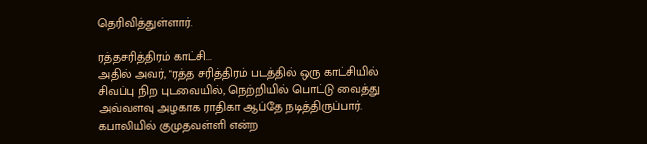தெரிவித்துள்ளார்.

ரத்தசரித்திரம் காட்சி...
அதில் அவர், "ரத்த சரித்திரம் படத்தில் ஒரு காட்சியில் சிவப்பு நிற புடவையில், நெற்றியில் பொட்டு வைத்து அவ்வளவு அழகாக ராதிகா ஆப்தே நடித்திருப்பார். கபாலியில் குமுதவள்ளி என்ற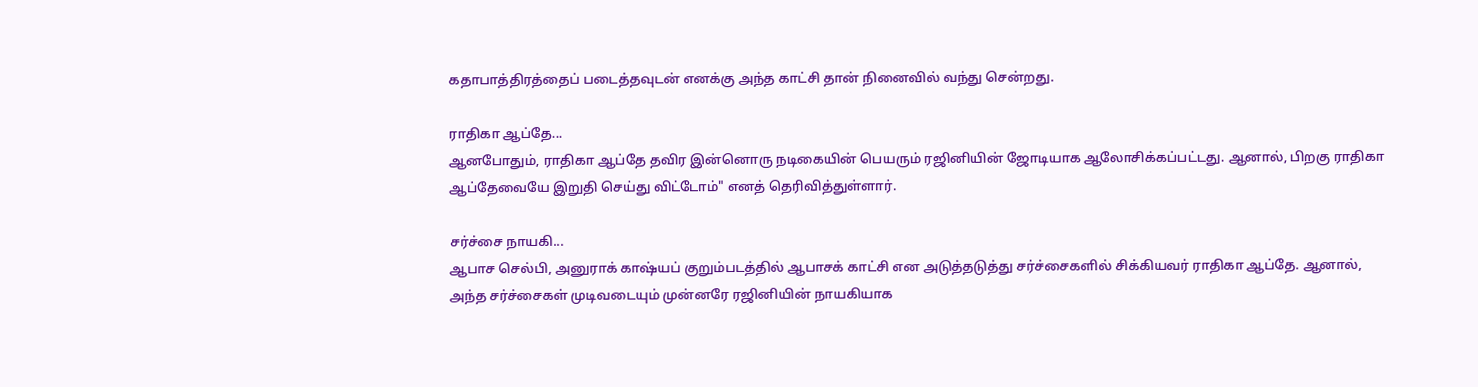கதாபாத்திரத்தைப் படைத்தவுடன் எனக்கு அந்த காட்சி தான் நினைவில் வந்து சென்றது.

ராதிகா ஆப்தே...
ஆனபோதும், ராதிகா ஆப்தே தவிர இன்னொரு நடிகையின் பெயரும் ரஜினியின் ஜோடியாக ஆலோசிக்கப்பட்டது. ஆனால், பிறகு ராதிகா ஆப்தேவையே இறுதி செய்து விட்டோம்" எனத் தெரிவித்துள்ளார்.

சர்ச்சை நாயகி...
ஆபாச செல்பி, அனுராக் காஷ்யப் குறும்படத்தில் ஆபாசக் காட்சி என அடுத்தடுத்து சர்ச்சைகளில் சிக்கியவர் ராதிகா ஆப்தே. ஆனால், அந்த சர்ச்சைகள் முடிவடையும் முன்னரே ரஜினியின் நாயகியாக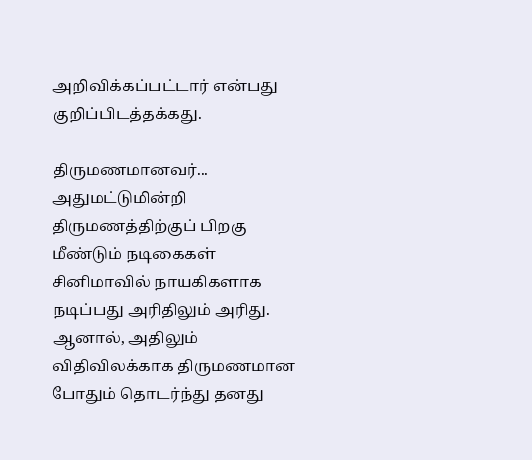அறிவிக்கப்பட்டார் என்பது குறிப்பிடத்தக்கது.

திருமணமானவர்...
அதுமட்டுமின்றி திருமணத்திற்குப் பிறகு மீண்டும் நடிகைகள் சினிமாவில் நாயகிகளாக நடிப்பது அரிதிலும் அரிது. ஆனால், அதிலும் விதிவிலக்காக திருமணமான போதும் தொடர்ந்து தனது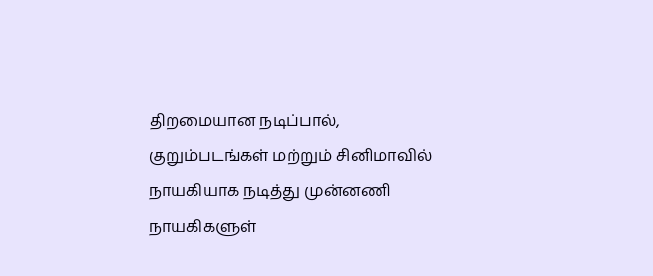திறமையான நடிப்பால், குறும்படங்கள் மற்றும் சினிமாவில் நாயகியாக நடித்து முன்னணி நாயகிகளுள்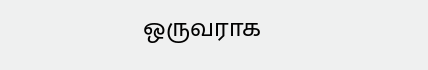ஒருவராக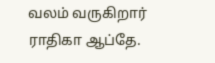வலம் வருகிறார் ராதிகா ஆப்தே.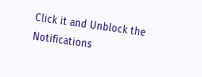Click it and Unblock the Notifications